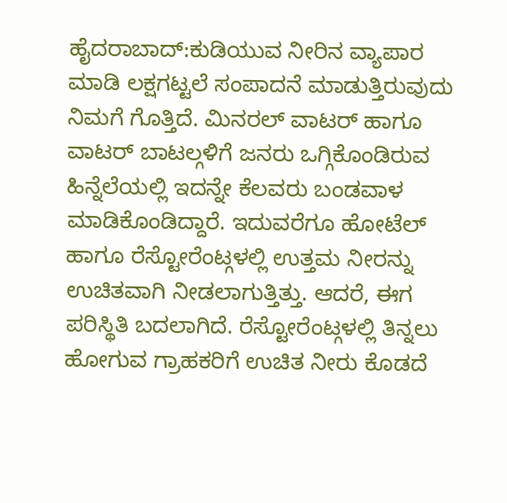ಹೈದರಾಬಾದ್:ಕುಡಿಯುವ ನೀರಿನ ವ್ಯಾಪಾರ ಮಾಡಿ ಲಕ್ಷಗಟ್ಟಲೆ ಸಂಪಾದನೆ ಮಾಡುತ್ತಿರುವುದು ನಿಮಗೆ ಗೊತ್ತಿದೆ. ಮಿನರಲ್ ವಾಟರ್ ಹಾಗೂ ವಾಟರ್ ಬಾಟಲ್ಗಳಿಗೆ ಜನರು ಒಗ್ಗಿಕೊಂಡಿರುವ ಹಿನ್ನೆಲೆಯಲ್ಲಿ ಇದನ್ನೇ ಕೆಲವರು ಬಂಡವಾಳ ಮಾಡಿಕೊಂಡಿದ್ದಾರೆ. ಇದುವರೆಗೂ ಹೋಟೆಲ್ ಹಾಗೂ ರೆಸ್ಟೋರೆಂಟ್ಗಳಲ್ಲಿ ಉತ್ತಮ ನೀರನ್ನು ಉಚಿತವಾಗಿ ನೀಡಲಾಗುತ್ತಿತ್ತು. ಆದರೆ, ಈಗ ಪರಿಸ್ಥಿತಿ ಬದಲಾಗಿದೆ. ರೆಸ್ಟೋರೆಂಟ್ಗಳಲ್ಲಿ ತಿನ್ನಲು ಹೋಗುವ ಗ್ರಾಹಕರಿಗೆ ಉಚಿತ ನೀರು ಕೊಡದೆ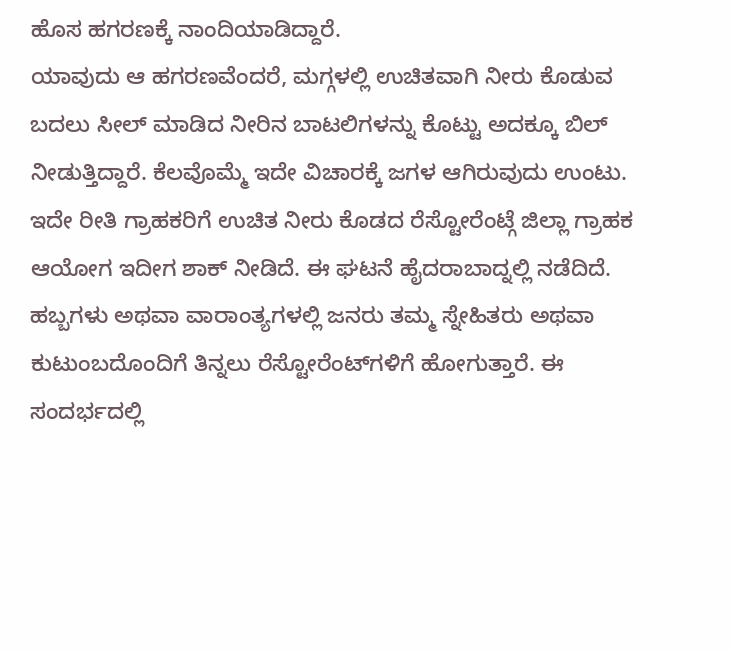ಹೊಸ ಹಗರಣಕ್ಕೆ ನಾಂದಿಯಾಡಿದ್ದಾರೆ.
ಯಾವುದು ಆ ಹಗರಣವೆಂದರೆ, ಮಗ್ಗಳಲ್ಲಿ ಉಚಿತವಾಗಿ ನೀರು ಕೊಡುವ ಬದಲು ಸೀಲ್ ಮಾಡಿದ ನೀರಿನ ಬಾಟಲಿಗಳನ್ನು ಕೊಟ್ಟು ಅದಕ್ಕೂ ಬಿಲ್ ನೀಡುತ್ತಿದ್ದಾರೆ. ಕೆಲವೊಮ್ಮೆ ಇದೇ ವಿಚಾರಕ್ಕೆ ಜಗಳ ಆಗಿರುವುದು ಉಂಟು. ಇದೇ ರೀತಿ ಗ್ರಾಹಕರಿಗೆ ಉಚಿತ ನೀರು ಕೊಡದ ರೆಸ್ಟೋರೆಂಟ್ಗೆ ಜಿಲ್ಲಾ ಗ್ರಾಹಕ ಆಯೋಗ ಇದೀಗ ಶಾಕ್ ನೀಡಿದೆ. ಈ ಘಟನೆ ಹೈದರಾಬಾದ್ನಲ್ಲಿ ನಡೆದಿದೆ.
ಹಬ್ಬಗಳು ಅಥವಾ ವಾರಾಂತ್ಯಗಳಲ್ಲಿ ಜನರು ತಮ್ಮ ಸ್ನೇಹಿತರು ಅಥವಾ ಕುಟುಂಬದೊಂದಿಗೆ ತಿನ್ನಲು ರೆಸ್ಟೋರೆಂಟ್‌ಗಳಿಗೆ ಹೋಗುತ್ತಾರೆ. ಈ ಸಂದರ್ಭದಲ್ಲಿ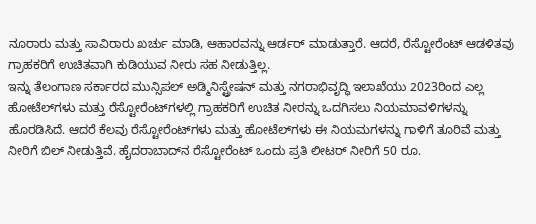ನೂರಾರು ಮತ್ತು ಸಾವಿರಾರು ಖರ್ಚು ಮಾಡಿ, ಆಹಾರವನ್ನು ಆರ್ಡರ್ ಮಾಡುತ್ತಾರೆ. ಆದರೆ, ರೆಸ್ಟೋರೆಂಟ್ ಆಡಳಿತವು ಗ್ರಾಹಕರಿಗೆ ಉಚಿತವಾಗಿ ಕುಡಿಯುವ ನೀರು ಸಹ ನೀಡುತ್ತಿಲ್ಲ.
ಇನ್ನು ತೆಲಂಗಾಣ ಸರ್ಕಾರದ ಮುನ್ಸಿಪಲ್ ಅಡ್ಮಿನಿಸ್ಟ್ರೇಷನ್ ಮತ್ತು ನಗರಾಭಿವೃದ್ಧಿ ಇಲಾಖೆಯು 2023ರಿಂದ ಎಲ್ಲ ಹೋಟೆಲ್‌ಗಳು ಮತ್ತು ರೆಸ್ಟೋರೆಂಟ್‌ಗಳಲ್ಲಿ ಗ್ರಾಹಕರಿಗೆ ಉಚಿತ ನೀರನ್ನು ಒದಗಿಸಲು ನಿಯಮಾವಳಿಗಳನ್ನು ಹೊರಡಿಸಿದೆ. ಆದರೆ ಕೆಲವು ರೆಸ್ಟೋರೆಂಟ್‌ಗಳು ಮತ್ತು ಹೋಟೆಲ್‌ಗಳು ಈ ನಿಯಮಗಳನ್ನು ಗಾಳಿಗೆ ತೂರಿವೆ ಮತ್ತು ನೀರಿಗೆ ಬಿಲ್ ನೀಡುತ್ತಿವೆ. ಹೈದರಾಬಾದ್‌ನ ರೆಸ್ಟೋರೆಂಟ್‌ ಒಂದು ಪ್ರತಿ ಲೀಟರ್ ನೀರಿಗೆ 50 ರೂ.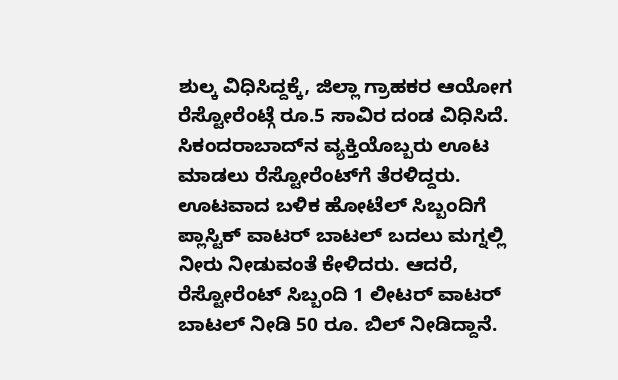ಶುಲ್ಕ ವಿಧಿಸಿದ್ದಕ್ಕೆ, ಜಿಲ್ಲಾ ಗ್ರಾಹಕರ ಆಯೋಗ ರೆಸ್ಟೋರೆಂಟ್ಗೆ ರೂ.5 ಸಾವಿರ ದಂಡ ವಿಧಿಸಿದೆ.
ಸಿಕಂದರಾಬಾದ್‌ನ ವ್ಯಕ್ತಿಯೊಬ್ಬರು ಊಟ ಮಾಡಲು ರೆಸ್ಟೋರೆಂಟ್‌ಗೆ ತೆರಳಿದ್ದರು. ಊಟವಾದ ಬಳಿಕ ಹೋಟೆಲ್ ಸಿಬ್ಬಂದಿಗೆ ಪ್ಲಾಸ್ಟಿಕ್ ವಾಟರ್ ಬಾಟಲ್ ಬದಲು ಮಗ್ನಲ್ಲಿ ನೀರು ನೀಡುವಂತೆ ಕೇಳಿದರು. ಆದರೆ, ರೆಸ್ಟೋರೆಂಟ್ ಸಿಬ್ಬಂದಿ 1 ಲೀಟರ್ ವಾಟರ್ ಬಾಟಲ್ ನೀಡಿ 50 ರೂ. ಬಿಲ್ ನೀಡಿದ್ದಾನೆ.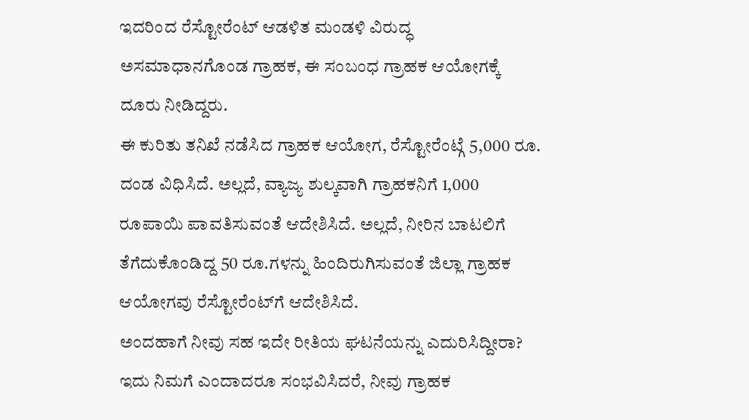ಇದರಿಂದ ರೆಸ್ಟೋರೆಂಟ್ ಆಡಳಿತ ಮಂಡಳಿ ವಿರುದ್ಧ ಅಸಮಾಧಾನಗೊಂಡ ಗ್ರಾಹಕ, ಈ ಸಂಬಂಧ ಗ್ರಾಹಕ ಆಯೋಗಕ್ಕೆ ದೂರು ನೀಡಿದ್ದರು.
ಈ ಕುರಿತು ತನಿಖೆ ನಡೆಸಿದ ಗ್ರಾಹಕ ಆಯೋಗ, ರೆಸ್ಟೋರೆಂಟ್ಗೆ 5,000 ರೂ. ದಂಡ ವಿಧಿಸಿದೆ. ಅಲ್ಲದೆ, ವ್ಯಾಜ್ಯ ಶುಲ್ಕವಾಗಿ ಗ್ರಾಹಕನಿಗೆ 1,000 ರೂಪಾಯಿ ಪಾವತಿಸುವಂತೆ ಆದೇಶಿಸಿದೆ. ಅಲ್ಲದೆ, ನೀರಿನ ಬಾಟಲಿಗೆ ತೆಗೆದುಕೊಂಡಿದ್ದ 50 ರೂ.ಗಳನ್ನು ಹಿಂದಿರುಗಿಸುವಂತೆ ಜಿಲ್ಲಾ ಗ್ರಾಹಕ ಆಯೋಗವು ರೆಸ್ಟೋರೆಂಟ್‌ಗೆ ಆದೇಶಿಸಿದೆ.
ಅಂದಹಾಗೆ ನೀವು ಸಹ ಇದೇ ರೀತಿಯ ಘಟನೆಯನ್ನು ಎದುರಿಸಿದ್ದೀರಾ? ಇದು ನಿಮಗೆ ಎಂದಾದರೂ ಸಂಭವಿಸಿದರೆ, ನೀವು ಗ್ರಾಹಕ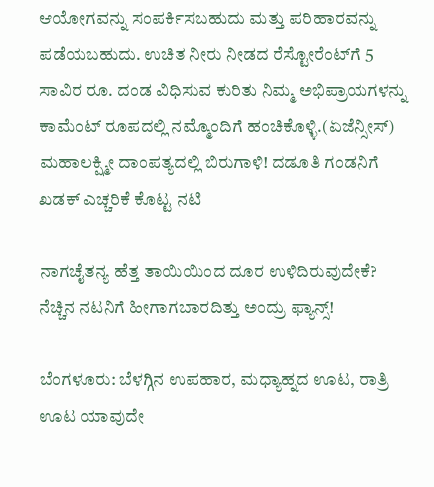ಆಯೋಗವನ್ನು ಸಂಪರ್ಕಿಸಬಹುದು ಮತ್ತು ಪರಿಹಾರವನ್ನು ಪಡೆಯಬಹುದು. ಉಚಿತ ನೀರು ನೀಡದ ರೆಸ್ಟೋರೆಂಟ್‌ಗೆ 5 ಸಾವಿರ ರೂ. ದಂಡ ವಿಧಿಸುವ ಕುರಿತು ನಿಮ್ಮ ಅಭಿಪ್ರಾಯಗಳನ್ನು ಕಾಮೆಂಟ್ ರೂಪದಲ್ಲಿ ನಮ್ಮೊಂದಿಗೆ ಹಂಚಿಕೊಳ್ಳಿ.(ಏಜೆನ್ಸೀಸ್)
ಮಹಾಲಕ್ಷ್ಮೀ ದಾಂಪತ್ಯದಲ್ಲಿ ಬಿರುಗಾಳಿ! ದಡೂತಿ ಗಂಡನಿಗೆ ಖಡಕ್ ಎಚ್ಚರಿಕೆ ಕೊಟ್ಟ ನಟಿ

ನಾಗಚೈತನ್ಯ ಹೆತ್ತ ತಾಯಿಯಿಂದ ದೂರ ಉಳಿದಿರುವುದೇಕೆ? ನೆಚ್ಚಿನ ನಟನಿಗೆ ಹೀಗಾಗಬಾರದಿತ್ತು ಅಂದ್ರು ಫ್ಯಾನ್ಸ್!

ಬೆಂಗಳೂರು: ಬೆಳಗ್ಗಿನ ಉಪಹಾರ, ಮಧ್ಯಾಹ್ನದ ಊಟ, ರಾತ್ರಿ ಊಟ ಯಾವುದೇ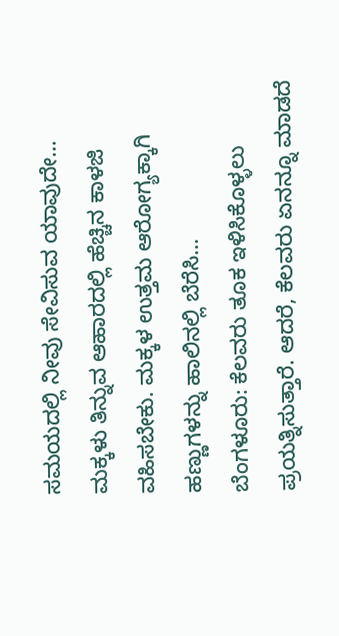ಸಮಯದಲ್ಲಿ ನೀವು ಸೇವಿಸುವ ಯಾವುದೇ…
ಮಕ್ಕಳು ತಿನ್ನುವ ಆಹಾರದಲ್ಲಿ ಹೆಚ್ಚಿನ ಕಾಳಜಿ ವಹಿಸಬೇಕು. ಮಕ್ಕಳ ಉತ್ತಮ ಆರೋಗ್ಯಕ್ಕಾಗಿ ಹಣ್ಣುಗಳನ್ನು ಹಾಲಿನಲ್ಲಿ ಬೆರೆಸಿ…
ಬೆಂಗಳೂರು: ಕೆಲವರು ತೂಕ ಇಳಿಸಿಕೊಳ್ಳಲು ಪ್ರಯತ್ನಿಸುತ್ತಾರೆ. ಆದರೆ, ಕೆಲವರು ಏನನ್ನೂ ಮಾಡದೆ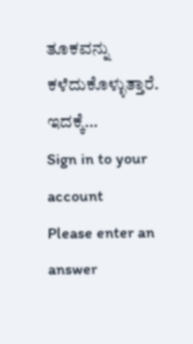ತೂಕವನ್ನು ಕಳೆದುಕೊಳ್ಳುತ್ತಾರೆ. ಇದಕ್ಕೆ…
Sign in to your account
Please enter an answer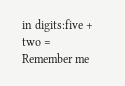in digits:five + two =
Remember me